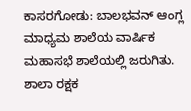ಕಾಸರಗೋಡು: ಬಾಲಭವನ್ ಆಂಗ್ಲ ಮಾಧ್ಯಮ ಶಾಲೆಯ ವಾರ್ಷಿಕ ಮಹಾಸಭೆ ಶಾಲೆಯಲ್ಲಿ ಜರುಗಿತು. ಶಾಲಾ ರಕ್ಷಕ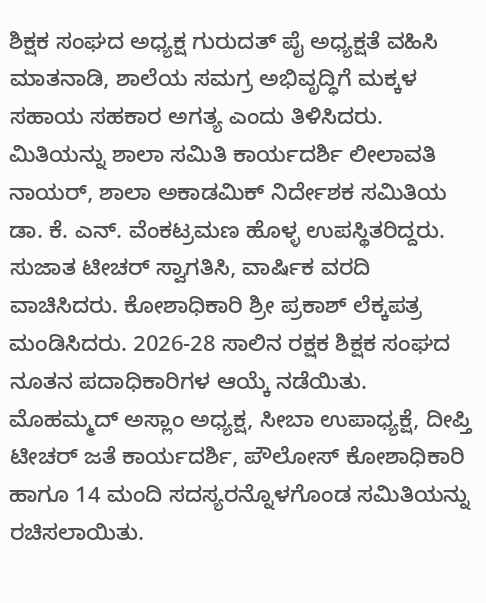ಶಿಕ್ಷಕ ಸಂಘದ ಅಧ್ಯಕ್ಷ ಗುರುದತ್ ಪೈ ಅಧ್ಯಕ್ಷತೆ ವಹಿಸಿ ಮಾತನಾಡಿ, ಶಾಲೆಯ ಸಮಗ್ರ ಅಭಿವೃದ್ಧಿಗೆ ಮಕ್ಕಳ ಸಹಾಯ ಸಹಕಾರ ಅಗತ್ಯ ಎಂದು ತಿಳಿಸಿದರು.
ಮಿತಿಯನ್ನು ಶಾಲಾ ಸಮಿತಿ ಕಾರ್ಯದರ್ಶಿ ಲೀಲಾವತಿ ನಾಯರ್, ಶಾಲಾ ಅಕಾಡಮಿಕ್ ನಿರ್ದೇಶಕ ಸಮಿತಿಯ ಡಾ. ಕೆ. ಎನ್. ವೆಂಕಟ್ರಮಣ ಹೊಳ್ಳ ಉಪಸ್ಥಿತರಿದ್ದರು. ಸುಜಾತ ಟೀಚರ್ ಸ್ವಾಗತಿಸಿ, ವಾರ್ಷಿಕ ವರದಿ ವಾಚಿಸಿದರು. ಕೋಶಾಧಿಕಾರಿ ಶ್ರೀ ಪ್ರಕಾಶ್ ಲೆಕ್ಕಪತ್ರ ಮಂಡಿಸಿದರು. 2026-28 ಸಾಲಿನ ರಕ್ಷಕ ಶಿಕ್ಷಕ ಸಂಘದ ನೂತನ ಪದಾಧಿಕಾರಿಗಳ ಆಯ್ಕೆ ನಡೆಯಿತು.
ಮೊಹಮ್ಮದ್ ಅಸ್ಲಾಂ ಅಧ್ಯಕ್ಷ, ಸೀಬಾ ಉಪಾಧ್ಯಕ್ಷೆ, ದೀಪ್ತಿ ಟೀಚರ್ ಜತೆ ಕಾರ್ಯದರ್ಶಿ, ಪೌಲೋಸ್ ಕೋಶಾಧಿಕಾರಿ ಹಾಗೂ 14 ಮಂದಿ ಸದಸ್ಯರನ್ನೊಳಗೊಂಡ ಸಮಿತಿಯನ್ನು ರಚಿಸಲಾಯಿತು.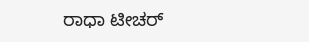ರಾಧಾ ಟೀಚರ್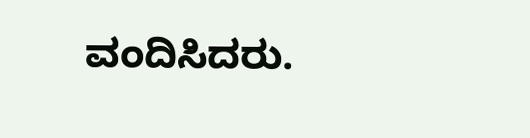ವಂದಿಸಿದರು.